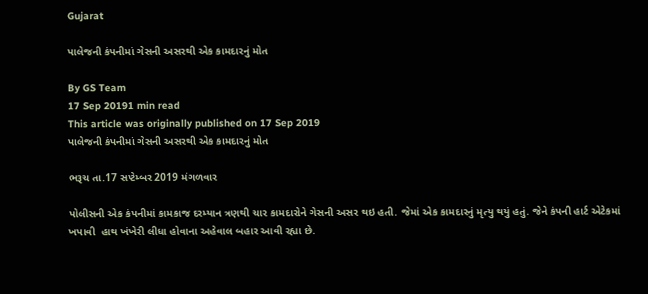Gujarat

પાલેજની કંપનીમાં ગેસની અસરથી એક કામદારનું મોત

By GS Team
17 Sep 20191 min read
This article was originally published on 17 Sep 2019
પાલેજની કંપનીમાં ગેસની અસરથી એક કામદારનું મોત

ભરૂચ તા.17 સપ્ટેમ્બર 2019 મંગળવાર

પોલીસની એક કંપનીમાં કામકાજ દરમ્યાન ત્રણથી ચાર કામદારોને ગેસની અસર થઇ હતી. જેમાં એક કામદારનું મૃત્યુ થયું હતું. જેને કંપની હાર્ટ એટેકમાં ખપાવી  હાથ ખંખેરી લીધા હોવાના અહેવાલ બહાર આવી રહ્યા છે.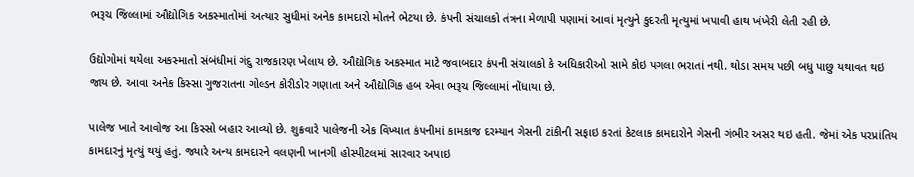ભરૂચ જિલ્લામાં ઔદ્યોગિક અકસ્માતોમાં અત્યાર સુધીમાં અનેક કામદારો મોતને ભેટયા છે. કંપની સંચાલકો તંત્રના મેળાપી પણામાં આવાં મૃત્યુને કુદરતી મૃત્યુમાં ખપાવી હાથ ખંખેરી લેતી રહી છે.

ઉદ્યોગોમાં થયેલા અકસ્માતો સંબંધીમાં ગંદુ રાજકારણ ખેલાય છે. ઔદ્યોગિક અકસ્માત માટે જવાબદાર કંપની સંચાલકો કે અધિકારીઓ સામે કોઇ પગલા ભરાતાં નથી. થોડા સમય પછી બધુ પાછુ યથાવત થઇ જાય છે. આવા અનેક કિસ્સા ગુજરાતના ગોલ્ડન કોરીડોર ગણાતા અને ઔદ્યોગિક હબ એવા ભરૂચ જિલ્લામાં નોંધાયા છે.

પાલેજ ખાતે આવોજ આ કિસ્સો બહાર આવ્યો છે. શુક્રવારે પાલેજની એક વિખ્યાત કંપનીમાં કામકાજ દરમ્યાન ગેસની ટાંકીની સફાઇ કરતાં કેટલાક કામદારોને ગેસની ગંભીર અસર થઇ હતી. જેમાં એક પરપ્રાંતિય કામદારનું મૃત્યું થયું હતું. જ્યારે અન્ય કામદારને વલણની ખાનગી હોસ્પીટલમાં સારવાર અપાઇ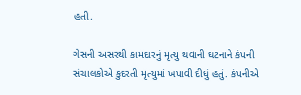હતી.

ગેસની અસરથી કામદારનું મૃત્યુ થવાની ઘટનાને કંપની સંચાલકોએ કુદરતી મૃત્યુમાં ખપાવી દીધું હતું. કંપનીએ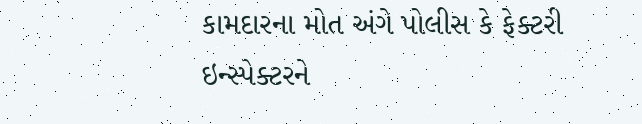કામદારના મોત અંગે પોલીસ કે ફેક્ટરી ઇન્સ્પેક્ટરને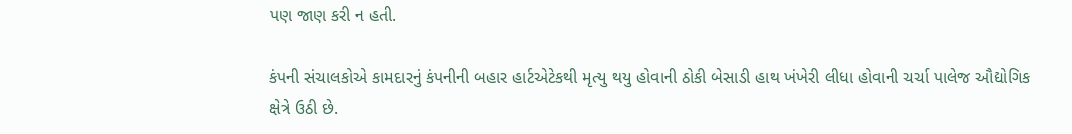પણ જાણ કરી ન હતી.

કંપની સંચાલકોએ કામદારનું કંપનીની બહાર હાર્ટએટેકથી મૃત્યુ થયુ હોવાની ઠોકી બેસાડી હાથ ખંખેરી લીધા હોવાની ચર્ચા પાલેજ ઔદ્યોગિક ક્ષેત્રે ઉઠી છે.